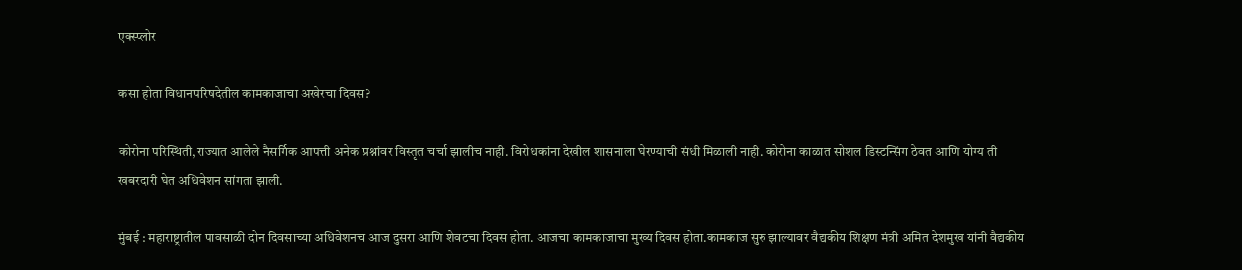एक्स्प्लोर

कसा होता विधानपरिषदेतील कामकाजाचा अखेरचा दिवस?

कोरोना परिस्थिती,राज्यात आलेले नैसर्गिक आपत्ती अनेक प्रश्नांवर विस्तृत चर्चा झालीच नाही. विरोधकांना देखील शासनाला घेरण्याची संधी मिळाली नाही. कोरोना काळात सोशल डिस्टन्सिंग ठेवत आणि योग्य ती खबरदारी घेत अधिवेशन सांगता झाली.

मुंबई : महाराष्ट्रातील पावसाळी दोन दिवसाच्या अधिवेशनच आज दुसरा आणि शेवटचा दिवस होता. आजचा कामकाजाचा मुख्य दिवस होता.कामकाज सुरु झाल्यावर वैद्यकीय शिक्षण मंत्री अमित देशमुख यांनी वैद्यकीय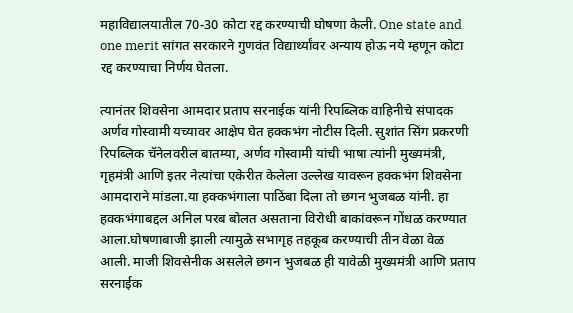महाविद्यालयातील 70-30 कोटा रद्द करण्याची घोषणा केली. One state and one merit सांगत सरकारने गुणवंत विद्यार्थ्यांवर अन्याय होऊ नये म्हणून कोटा रद्द करण्याचा निर्णय घेतला.

त्यानंतर शिवसेना आमदार प्रताप सरनाईक यांनी रिपब्लिक वाहिनीचे संपादक अर्णव गोस्वामी यच्यावर आक्षेप घेत हक्कभंग नोटीस दिली. सुशांत सिंग प्रकरणी रिपब्लिक चॅनेलवरील बातम्या, अर्णव गोस्वामी यांची भाषा त्यांनी मुख्यमंत्री, गृहमंत्री आणि इतर नेत्यांचा एकेरीत केलेला उल्लेख यावरून हक्कभंग शिवसेना आमदाराने मांडला.या हक्कभंगाला पाठिंबा दिला तो छगन भुजबळ यांनी. हा हक्कभंगाबद्दल अनिल परब बोलत असताना विरोधी बाकांवरून गोंधळ करण्यात आला.घोषणाबाजी झाली त्यामुळे सभागृह तहकूब करण्याची तीन वेळा वेळ आली. माजी शिवसेनीक असलेले छगन भुजबळ ही यावेळी मुख्यमंत्री आणि प्रताप सरनाईक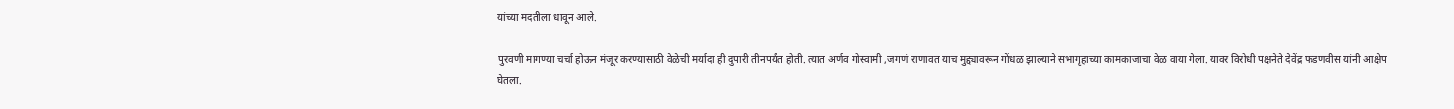यांच्या मदतीला धावून आले.

पुरवणी मागण्या चर्चा होऊन मंजूर करण्यासाठी वेळेची मर्यादा ही दुपारी तीनपर्यंत होती. त्यात अर्णव गोस्वामी ,जगणं राणावत याच मुद्द्यावरून गोंधळ झाल्याने सभागृहाच्या कामकाजाचा वेळ वाया गेला. यावर विरोधी पक्षनेते देवेंद्र फडणवीस यांनी आक्षेप घेतला.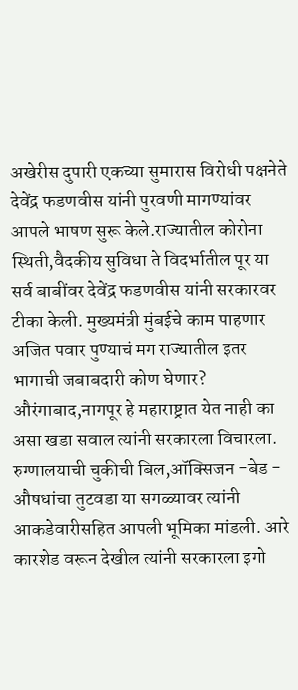अखेरीस दुपारी एकच्या सुमारास विरोधी पक्षनेते देवेंद्र फडणवीस यांनी पुरवणी मागण्यांवर आपले भाषण सुरू केले.राज्यातील कोरोना स्थिती,वैदकीय सुविधा ते विदर्भातील पूर या सर्व बाबींवर देवेंद्र फडणवीस यांनी सरकारवर टीका केली. मुख्यमंत्री मुंबईचे काम पाहणार अजित पवार पुण्याचं मग राज्यातील इतर भागाची जबाबदारी कोण घेणार? औरंगाबाद,नागपूर हे महाराष्ट्रात येत नाही का असा खडा सवाल त्यांनी सरकारला विचारला. रुग्णालयाची चुकीची बिल,ऑक्सिजन -बेड - औषधांचा तुटवडा या सगळ्यावर त्यांनी आकडेवारीसहित आपली भूमिका मांडली. आरे कारशेड वरून देखील त्यांनी सरकारला इगो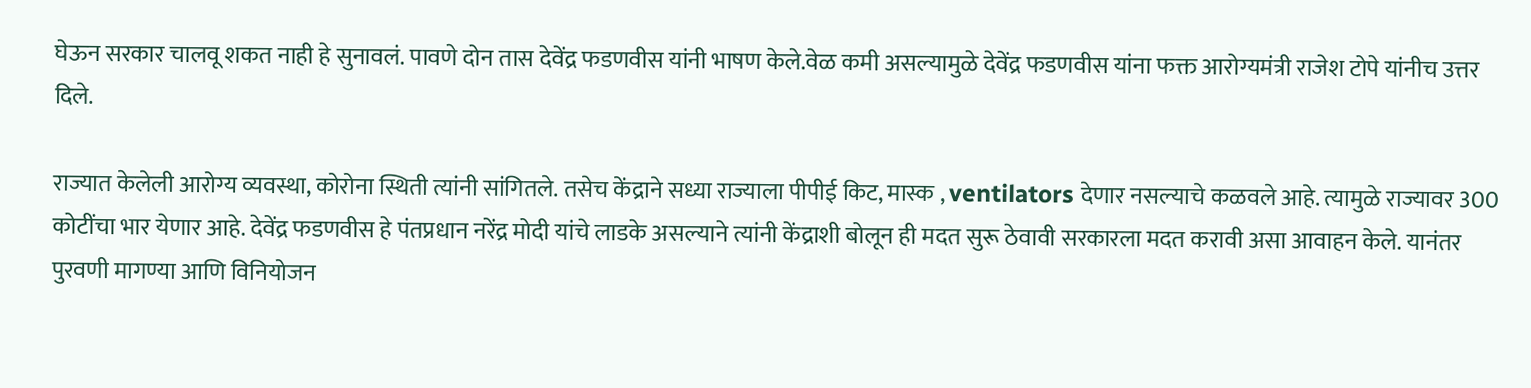घेऊन सरकार चालवू शकत नाही हे सुनावलं. पावणे दोन तास देवेंद्र फडणवीस यांनी भाषण केले.वेळ कमी असल्यामुळे देवेंद्र फडणवीस यांना फक्त आरोग्यमंत्री राजेश टोपे यांनीच उत्तर दिले.

राज्यात केलेली आरोग्य व्यवस्था, कोरोना स्थिती त्यांनी सांगितले. तसेच केंद्राने सध्या राज्याला पीपीई किट, मास्क , ventilators देणार नसल्याचे कळवले आहे. त्यामुळे राज्यावर 300 कोटींचा भार येणार आहे. देवेंद्र फडणवीस हे पंतप्रधान नरेंद्र मोदी यांचे लाडके असल्याने त्यांनी केंद्राशी बोलून ही मदत सुरू ठेवावी सरकारला मदत करावी असा आवाहन केले. यानंतर पुरवणी मागण्या आणि विनियोजन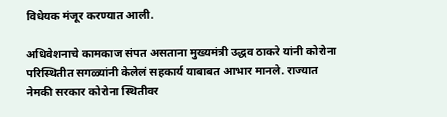विधेयक मंजूर करण्यात आली.

अधिवेशनाचे कामकाज संपत असताना मुख्यमंत्री उद्धव ठाकरे यांनी कोरोना परिस्थितीत सगळ्यांनी केलेलं सहकार्य याबाबत आभार मानले. राज्यात नेमकी सरकार कोरोना स्थितीवर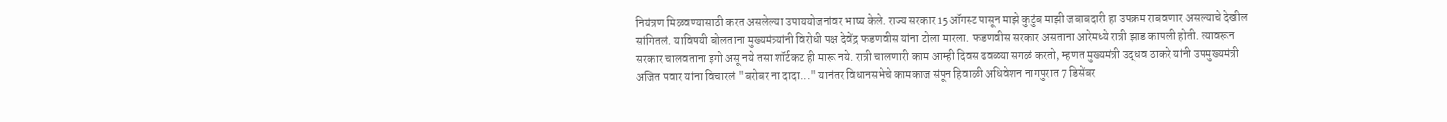नियंत्रण मिळवण्यासाठी करत असलेल्या उपाययोजनांवर भाष्य केले. राज्य सरकार 15 ऑगस्ट पासून माझे कुटुंब माझी जबाबदारी हा उपक्रम राबवणार असल्याचे देखील सांगितलं. याविषयी बोलताना मुख्यमंत्र्यांनी विरोधी पक्ष देवेंद्र फडणवीस यांना टोला मारला. फडणवीस सरकार असताना आरेमध्ये रात्री झाड कापली होती. त्यावरून सरकार चालवताना इगो असू नये तसा शॉर्टकट ही मारू नये. रात्री चालणारी काम आम्ही दिवस ढवळ्या सगळं करतो, म्हणत मुख्यमंत्री उद्धव ठाकरे यांनी उपमुख्यमंत्री अजित पवार यांना विचारलं "बरोबर ना दादा..." यानंतर विधानसभेचे कामकाज संपून हिवाळी अधिवेशन नागपुरात 7 डिसेंबर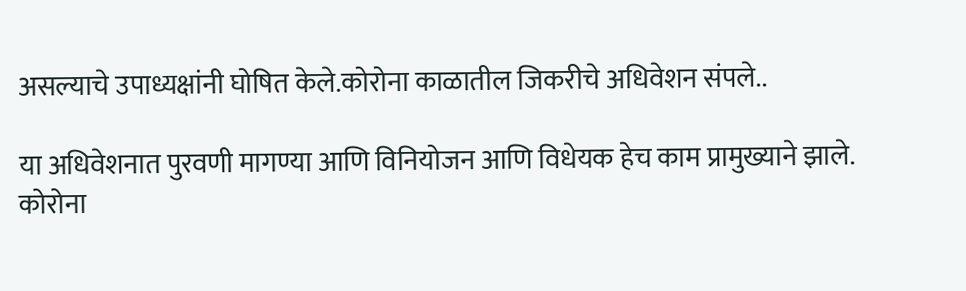असल्याचे उपाध्यक्षांनी घोषित केले.कोरोना काळातील जिकरीचे अधिवेशन संपले..

या अधिवेशनात पुरवणी मागण्या आणि विनियोजन आणि विधेयक हेच काम प्रामुख्याने झाले. कोरोना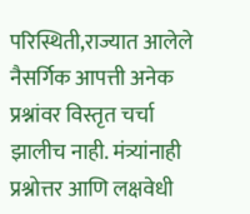परिस्थिती,राज्यात आलेले नैसर्गिक आपत्ती अनेक प्रश्नांवर विस्तृत चर्चा झालीच नाही. मंत्र्यांनाही प्रश्नोत्तर आणि लक्षवेधी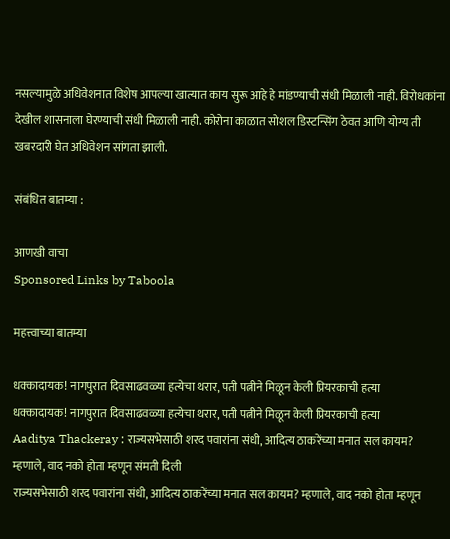नसल्यामुळे अधिवेशनात विशेष आपल्या खात्यात काय सुरू आहे हे मांडण्याची संधी मिळाली नाही. विरोधकांना देखील शासनाला घेरण्याची संधी मिळाली नाही. कोरोना काळात सोशल डिस्टन्सिंग ठेवत आणि योग्य ती खबरदारी घेत अधिवेशन सांगता झाली.

संबंधित बातम्या :

आणखी वाचा
Sponsored Links by Taboola

महत्त्वाच्या बातम्या

धक्कादायक! नागपुरात दिवसाढवळ्या हत्येचा थरार, पती पत्नीने मिळून केली प्रियरकाची हत्या
धक्कादायक! नागपुरात दिवसाढवळ्या हत्येचा थरार, पती पत्नीने मिळून केली प्रियरकाची हत्या
Aaditya Thackeray : राज्यसभेसाठी शरद पवारांना संधी, आदित्य ठाकरेंच्या मनात सल कायम? म्हणाले, वाद नको होता म्हणून संमती दिली
राज्यसभेसाठी शरद पवारांना संधी, आदित्य ठाकरेंच्या मनात सल कायम? म्हणाले, वाद नको होता म्हणून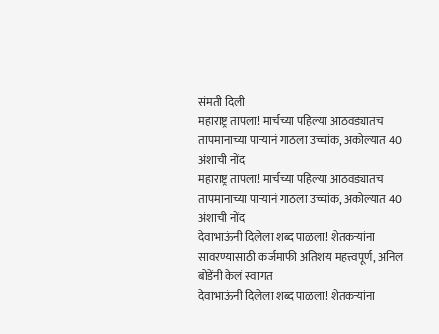संमती दिली
महाराष्ट्र तापला! मार्चच्या पहिल्या आठवड्यातच तापमानाच्या पाऱ्यानं गाठला उच्चांक, अकोल्यात 40 अंशाची नोंद
महाराष्ट्र तापला! मार्चच्या पहिल्या आठवड्यातच तापमानाच्या पाऱ्यानं गाठला उच्चांक, अकोल्यात 40 अंशाची नोंद
देवाभाऊंनी दिलेला शब्द पाळला! शेतकऱ्यांना सावरण्यासाठी कर्जमाफी अतिशय महत्त्वपूर्ण, अनिल बोडेंनी केलं स्वागत
देवाभाऊंनी दिलेला शब्द पाळला! शेतकऱ्यांना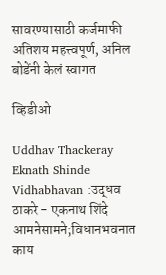सावरण्यासाठी कर्जमाफी अतिशय महत्त्वपूर्ण, अनिल बोडेंनी केलं स्वागत

व्हिडीओ

Uddhav Thackeray Eknath Shinde Vidhabhavan :उद्धव ठाकरे - एकनाथ शिंदे आमनेसामने;विधानभवनात काय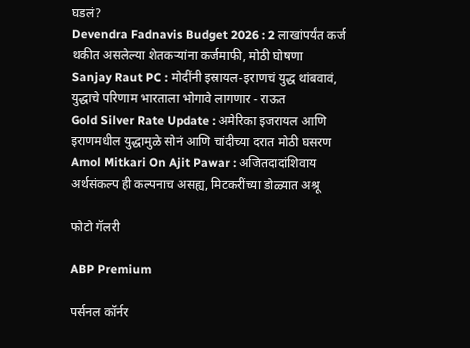घडलं?
Devendra Fadnavis Budget 2026 : 2 लाखांपर्यंत कर्ज थकीत असलेल्या शेतकऱ्यांना कर्जमाफी, मोठी घोषणा
Sanjay Raut PC : मोदींनी इस्रायल-इराणचं युद्ध थांबवावं, युद्धाचे परिणाम भारताला भोगावे लागणार - राऊत
Gold Silver Rate Update : अमेरिका इजरायल आणि इराणमधील युद्धामुळे सोनं आणि चांदीच्या दरात मोठी घसरण
Amol Mitkari On Ajit Pawar : अजितदादांशिवाय अर्थसंकल्प ही कल्पनाच असह्य, मिटकरींच्या डोळ्यात अश्रू

फोटो गॅलरी

ABP Premium

पर्सनल कॉर्नर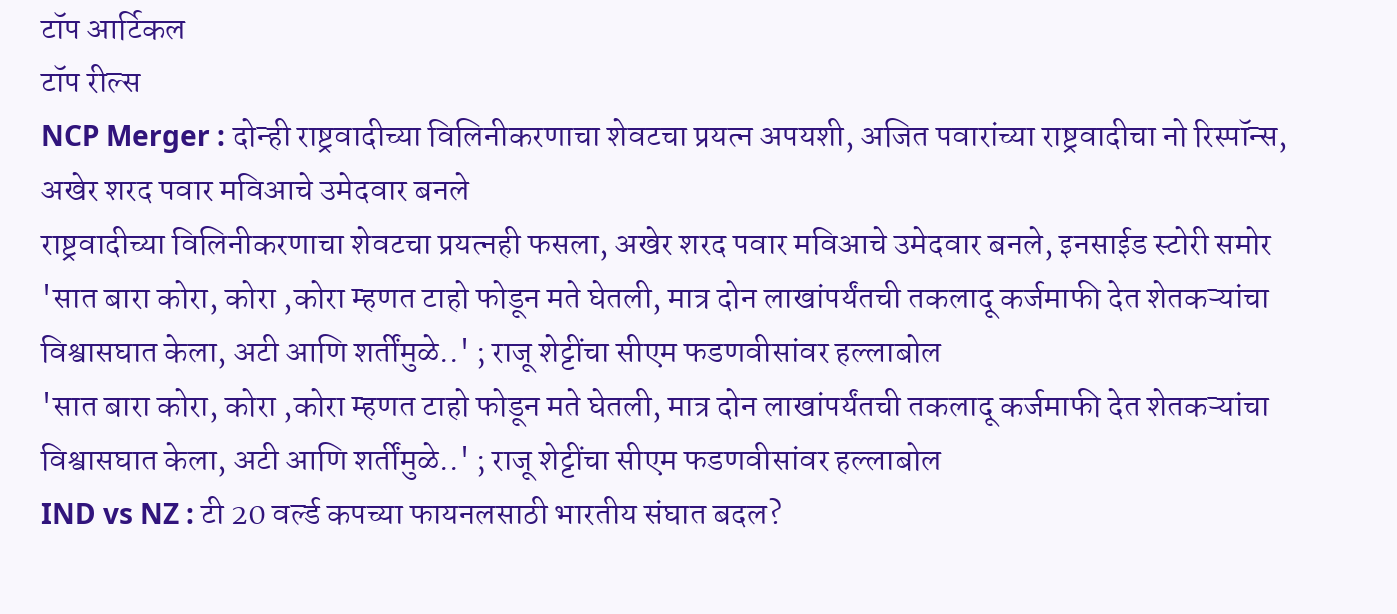टॉप आर्टिकल
टॉप रील्स
NCP Merger : दोन्ही राष्ट्रवादीच्या विलिनीकरणाचा शेवटचा प्रयत्न अपयशी, अजित पवारांच्या राष्ट्रवादीचा नो रिस्पॉन्स, अखेर शरद पवार मविआचे उमेदवार बनले
राष्ट्रवादीच्या विलिनीकरणाचा शेवटचा प्रयत्नही फसला, अखेर शरद पवार मविआचे उमेदवार बनले, इनसाईड स्टोरी समोर
'सात बारा कोरा, कोरा ,कोरा म्हणत टाहो फोडून मते घेतली, मात्र दोन लाखांपर्यंतची तकलादू कर्जमाफी देत शेतकऱ्यांचा विश्वासघात केला, अटी आणि शर्तींमुळे..' ; राजू शेट्टींचा सीएम फडणवीसांवर हल्लाबोल
'सात बारा कोरा, कोरा ,कोरा म्हणत टाहो फोडून मते घेतली, मात्र दोन लाखांपर्यंतची तकलादू कर्जमाफी देत शेतकऱ्यांचा विश्वासघात केला, अटी आणि शर्तींमुळे..' ; राजू शेट्टींचा सीएम फडणवीसांवर हल्लाबोल
IND vs NZ : टी 20 वर्ल्ड कपच्या फायनलसाठी भारतीय संघात बदल?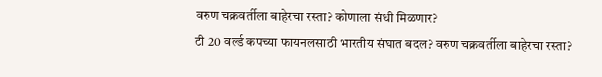वरुण चक्रवर्तीला बाहेरचा रस्ता? कोणाला संधी मिळणार?
टी 20 वर्ल्ड कपच्या फायनलसाठी भारतीय संघात बदल? वरुण चक्रवर्तीला बाहेरचा रस्ता?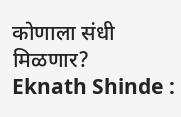कोणाला संधी मिळणार?
Eknath Shinde :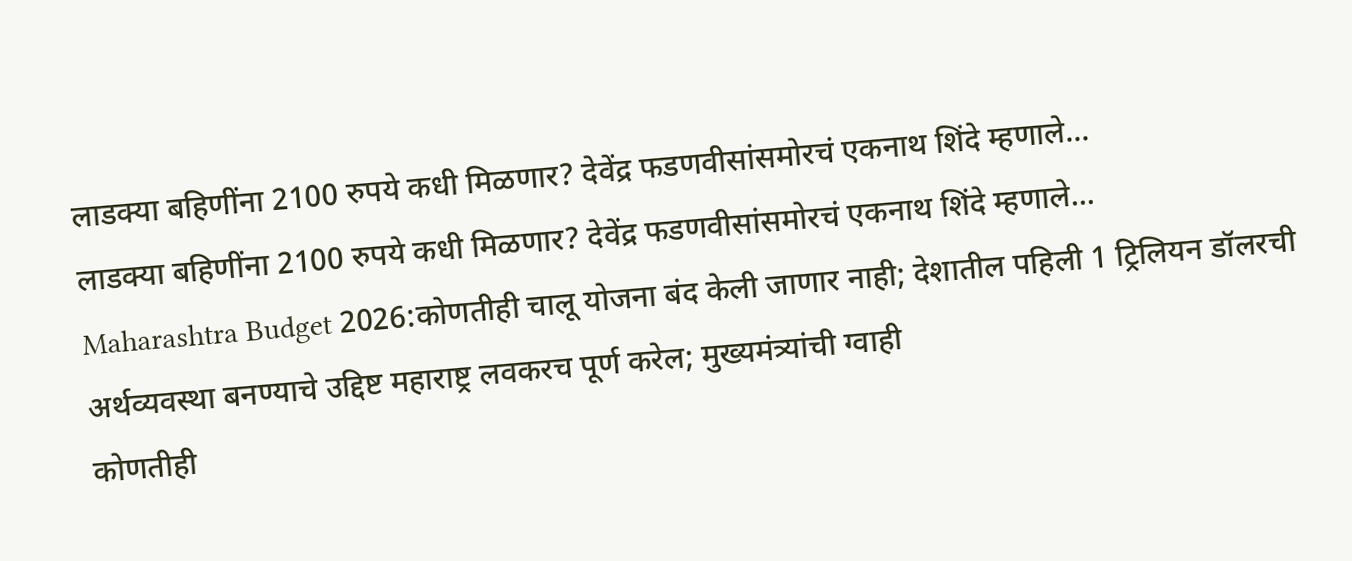लाडक्या बहिणींना 2100 रुपये कधी मिळणार? देवेंद्र फडणवीसांसमोरचं एकनाथ शिंदे म्हणाले...
लाडक्या बहिणींना 2100 रुपये कधी मिळणार? देवेंद्र फडणवीसांसमोरचं एकनाथ शिंदे म्हणाले...
Maharashtra Budget 2026:कोणतीही चालू योजना बंद केली जाणार नाही; देशातील पहिली 1 ट्रिलियन डॉलरची अर्थव्यवस्था बनण्याचे उद्दिष्ट महाराष्ट्र लवकरच पूर्ण करेल; मुख्यमंत्र्यांची ग्वाही
कोणतीही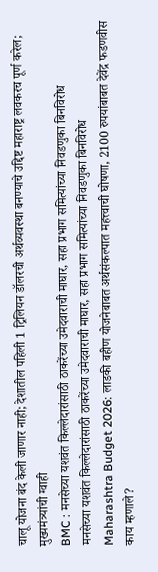चालू योजना बंद केली जाणार नाही; देशातील पहिली 1 ट्रिलियन डॉलरची अर्थव्यवस्था बनण्याचे उद्दिष्ट महाराष्ट्र लवकरच पूर्ण करेल; मुख्यमंत्र्यांची ग्वाही
BMC : मनसेच्या यशवंत किल्लेदारांसाठी ठाकरेंच्या उमेदवाराची माघार, सहा प्रभाग समित्यांच्या निवडणुका बिनविरोध
मनसेच्या यशवंत किल्लेदारांसाठी ठाकरेंच्या उमेदवाराची माघार, सहा प्रभाग समित्यांच्या निवडणुका बिनविरोध
Maharashtra Budget 2026: लाडकी बहीण योजनेबाबत अर्थसंकल्पात महत्त्वाची घोषणा, 2100 रुपयांबाबत देवेंद्र फडणवीस काय म्हणाले?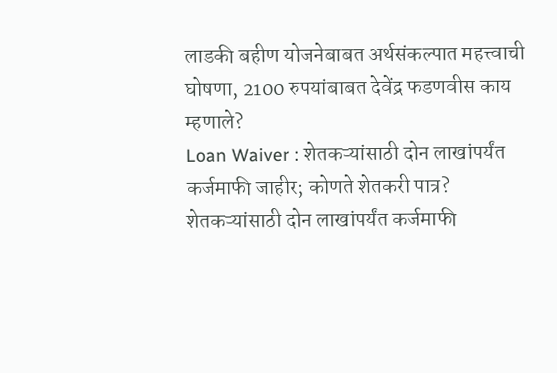लाडकी बहीण योजनेबाबत अर्थसंकल्पात महत्त्वाची घोषणा, 2100 रुपयांबाबत देवेंद्र फडणवीस काय म्हणाले?
Loan Waiver : शेतकऱ्यांसाठी दोन लाखांपर्यंत कर्जमाफी जाहीर; कोणते शेतकरी पात्र?
शेतकऱ्यांसाठी दोन लाखांपर्यंत कर्जमाफी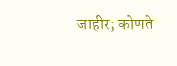जाहीर; कोणते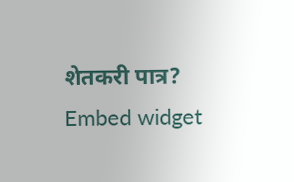शेतकरी पात्र?
Embed widget